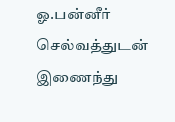ஓ.பன்னீர் செல்வத்துடன் இணைந்து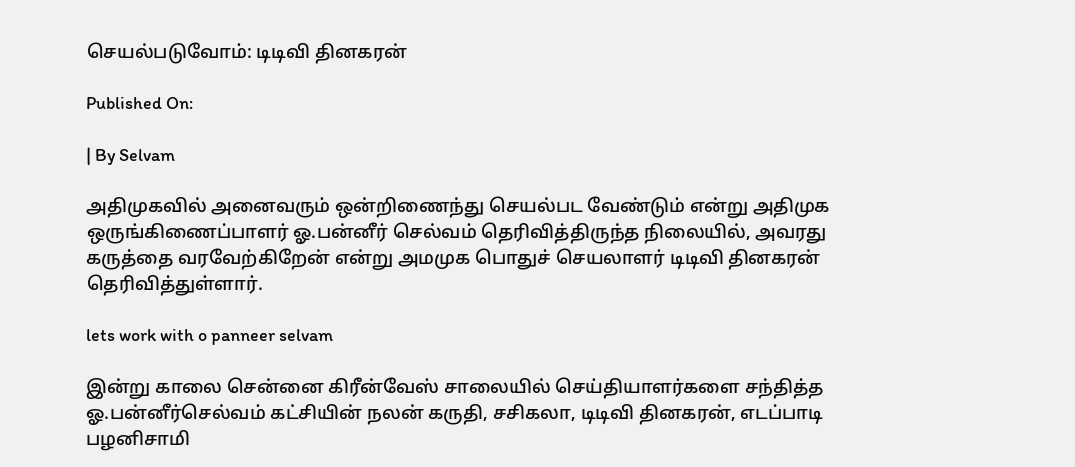செயல்படுவோம்: டிடிவி தினகரன்

Published On:

| By Selvam

அதிமுகவில் அனைவரும் ஒன்றிணைந்து செயல்பட வேண்டும் என்று அதிமுக ஒருங்கிணைப்பாளர் ஓ.பன்னீர் செல்வம் தெரிவித்திருந்த நிலையில், அவரது கருத்தை வரவேற்கிறேன் என்று அமமுக பொதுச் செயலாளர் டிடிவி தினகரன் தெரிவித்துள்ளார்.

lets work with o panneer selvam

இன்று காலை சென்னை கிரீன்வேஸ் சாலையில் செய்தியாளர்களை சந்தித்த ஓ.பன்னீர்செல்வம் கட்சியின் நலன் கருதி, சசிகலா, டிடிவி தினகரன், எடப்பாடி பழனிசாமி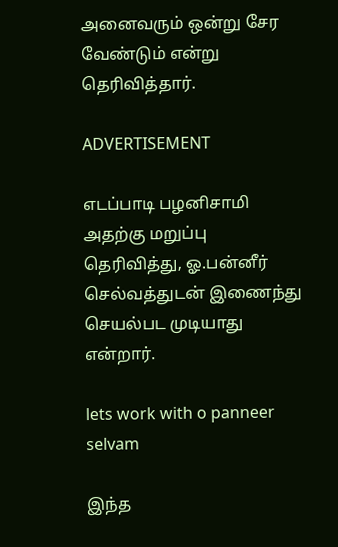அனைவரும் ஒன்று சேர வேண்டும் என்று தெரிவித்தார்.

ADVERTISEMENT

எடப்பாடி பழனிசாமி அதற்கு மறுப்பு தெரிவித்து, ஓ.பன்னீர் செல்வத்துடன் இணைந்து செயல்பட முடியாது என்றார்.

lets work with o panneer selvam

இந்த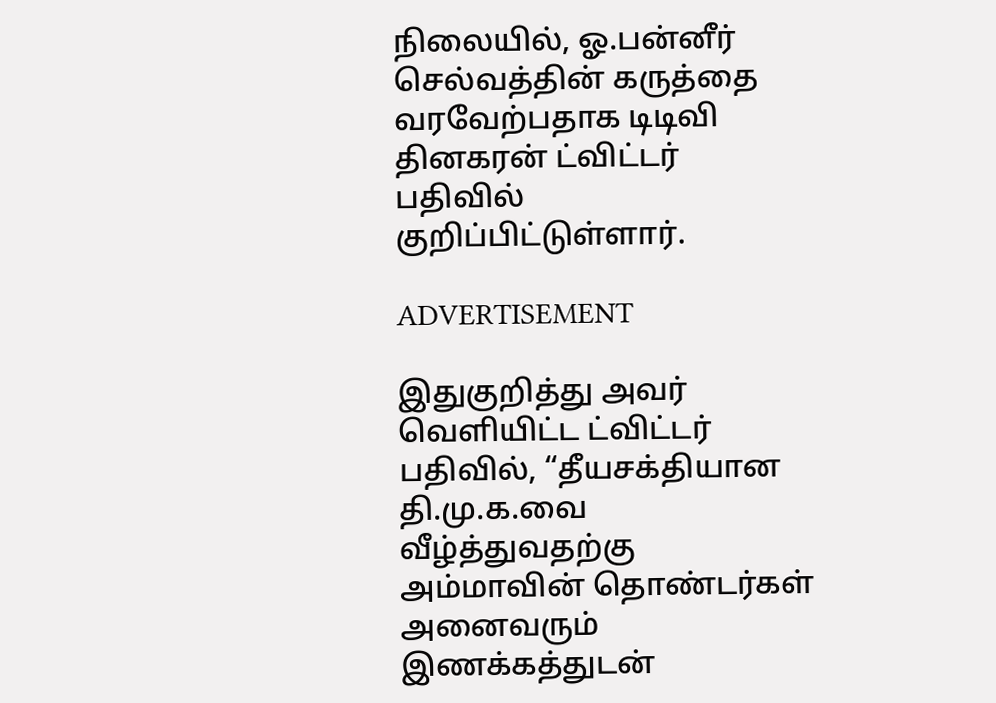நிலையில், ஓ.பன்னீர் செல்வத்தின் கருத்தை வரவேற்பதாக டிடிவி தினகரன் ட்விட்டர் பதிவில் குறிப்பிட்டுள்ளார்.

ADVERTISEMENT

இதுகுறித்து அவர் வெளியிட்ட ட்விட்டர் பதிவில், “தீயசக்தியான தி.மு.க.வை வீழ்த்துவதற்கு அம்மாவின் தொண்டர்கள் அனைவரும் இணக்கத்துடன்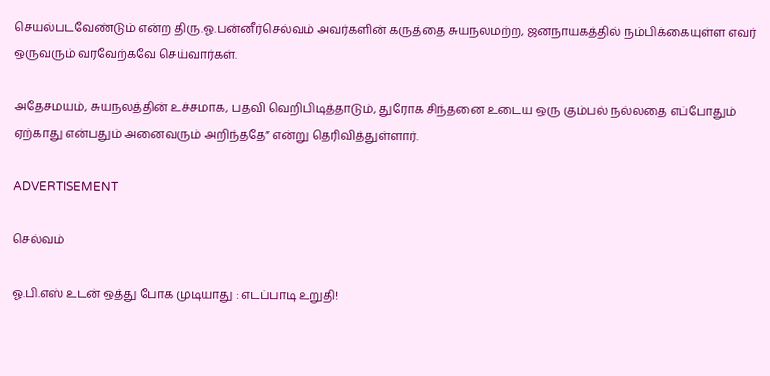செயல்படவேண்டும் என்ற திரு.ஓ.பன்னீர்செல்வம் அவர்களின் கருத்தை சுயநலமற்ற, ஜனநாயகத்தில் நம்பிக்கையுள்ள எவர் ஒருவரும் வரவேற்கவே செய்வார்கள்.

அதேசமயம், சுயநலத்தின் உச்சமாக, பதவி வெறிபிடித்தாடும், துரோக சிந்தனை உடைய ஒரு கும்பல் நல்லதை எப்போதும் ஏற்காது என்பதும் அனைவரும் அறிந்ததே” என்று தெரிவித்துள்ளார்.

ADVERTISEMENT

செல்வம்

ஓ.பி.எஸ் உடன் ஒத்து போக முடியாது : எடப்பாடி உறுதி!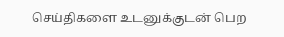செய்திகளை உடனுக்குடன் பெற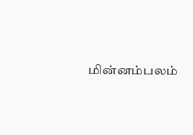மின்னம்பலம்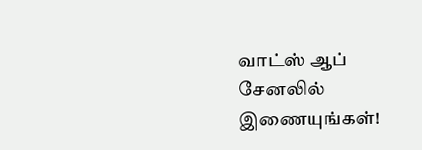வாட்ஸ் ஆப் சேனலில் இணையுங்கள்!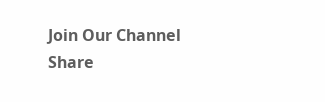Join Our Channel
Share